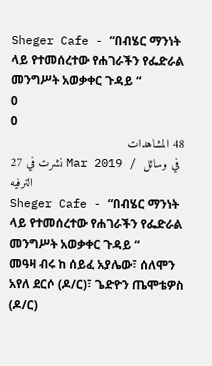Sheger Cafe - “በብሄር ማንነት ላይ የተመሰረተው የሐገራችን የፌድራል መንግሥት አወቃቀር ጉዳይ “
0
0
48 المشاهدات
نشرت في 27 Mar 2019 / في وسائل الترفيه
Sheger Cafe - “በብሄር ማንነት ላይ የተመሰረተው የሐገራችን የፌድራል መንግሥት አወቃቀር ጉዳይ “
መዓዛ ብሩ ከ ሰይፈ አያሌው፣ ሰለሞን አየለ ደርሶ (ዶ/ር)፣ ጌድዮን ጤሞቴዎስ (ዶ/ር)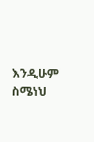እንዲሁም ስሜነህ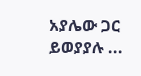አያሌው ጋር ይወያያሉ ...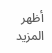أظهر المزيد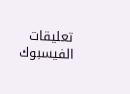تعليقات الفيسبوك